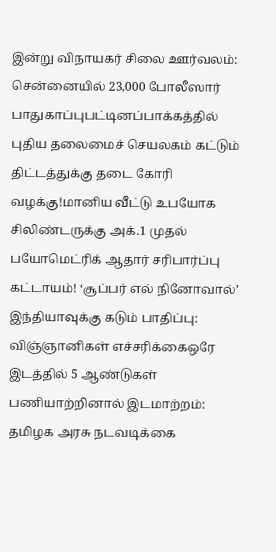இன்று விநாயகர் சிலை ஊர்வலம்: சென்னையில் 23,000 போலீஸார் பாதுகாப்புபட்டினப்பாக்கத்தில் புதிய தலைமைச் செயலகம் கட்டும் திட்டத்துக்கு தடை கோரி வழக்கு!மானிய வீட்டு உபயோக சிலிண்டருக்கு அக்.1 முதல் பயோமெட்ரிக் ஆதார் சரிபார்ப்பு கட்டாயம்! ‘சூப்பர் எல் நினோவால்’ இந்தியாவுக்கு கடும் பாதிப்பு: விஞ்ஞானிகள் எச்சரிக்கைஒரே இடத்தில் 5 ஆண்டுகள் பணியாற்றினால் இடமாற்றம்: தமிழக அரசு நடவடிக்கை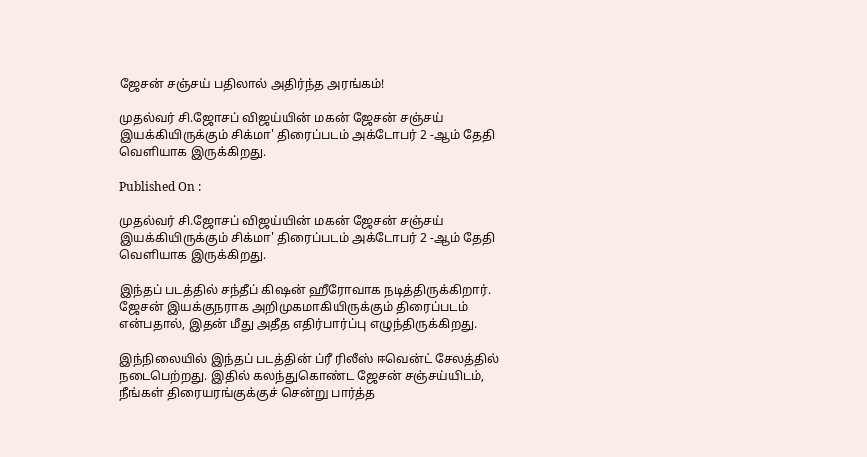ஜேசன் சஞ்சய் பதிலால் அதிர்ந்த அரங்கம்!

முதல்வர் சி.ஜோசப் விஜய்யின் மகன் ஜேசன் சஞ்சய் இயக்கியிருக்கும் சிக்மா' திரைப்படம் அக்டோபர் 2 -ஆம் தேதி வெளியாக இருக்கிறது.

Published On :

முதல்வர் சி.ஜோசப் விஜய்யின் மகன் ஜேசன் சஞ்சய் இயக்கியிருக்கும் சிக்மா' திரைப்படம் அக்டோபர் 2 -ஆம் தேதி வெளியாக இருக்கிறது.

இந்தப் படத்தில் சந்தீப் கிஷன் ஹீரோவாக நடித்திருக்கிறார். ஜேசன் இயக்குநராக அறிமுகமாகியிருக்கும் திரைப்படம் என்பதால், இதன் மீது அதீத எதிர்பார்ப்பு எழுந்திருக்கிறது.

இந்நிலையில் இந்தப் படத்தின் ப்ரீ ரிலீஸ் ஈவென்ட் சேலத்தில் நடைபெற்றது. இதில் கலந்துகொண்ட ஜேசன் சஞ்சய்யிடம், நீங்கள் திரையரங்குக்குச் சென்று பார்த்த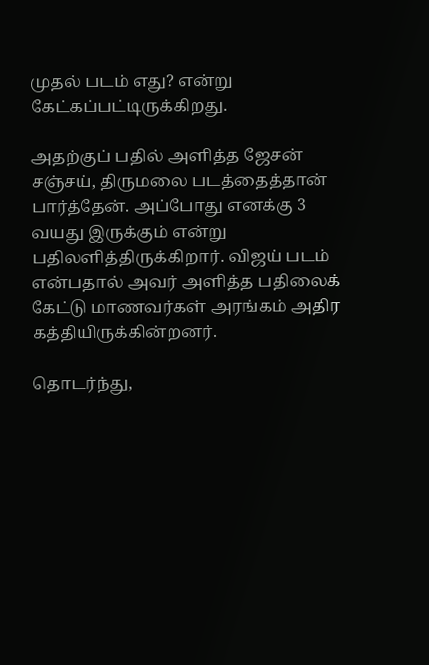முதல் படம் எது? என்று கேட்கப்பட்டிருக்கிறது.

அதற்குப் பதில் அளித்த ஜேசன் சஞ்சய், திருமலை படத்தைத்தான் பார்த்தேன். அப்போது எனக்கு 3 வயது இருக்கும் என்று பதிலளித்திருக்கிறார். விஜய் படம் என்பதால் அவர் அளித்த பதிலைக் கேட்டு மாணவர்கள் அரங்கம் அதிர கத்தியிருக்கின்றனர்.

தொடர்ந்து,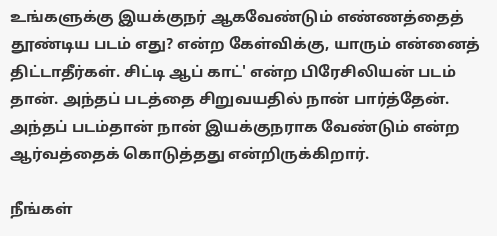உங்களுக்கு இயக்குநர் ஆகவேண்டும் எண்ணத்தைத் தூண்டிய படம் எது? என்ற கேள்விக்கு, யாரும் என்னைத் திட்டாதீர்கள். சிட்டி ஆப் காட்' என்ற பிரேசிலியன் படம் தான். அந்தப் படத்தை சிறுவயதில் நான் பார்த்தேன். அந்தப் படம்தான் நான் இயக்குநராக வேண்டும் என்ற ஆர்வத்தைக் கொடுத்தது என்றிருக்கிறார்.

நீங்கள்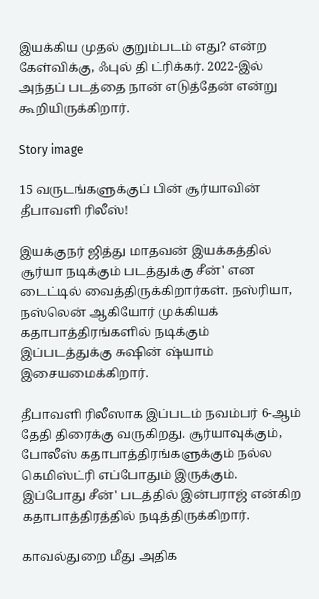இயக்கிய முதல் குறும்படம் எது? என்ற கேள்விக்கு, ஃபுல் தி ட்ரிக்கர். 2022-இல் அந்தப் படத்தை நான் எடுத்தேன் என்று கூறியிருக்கிறார்.

Story image

15 வருடங்களுக்குப் பின் சூர்யாவின் தீபாவளி ரிலீஸ்!

இயக்குநர் ஜித்து மாதவன் இயக்கத்தில் சூர்யா நடிக்கும் படத்துக்கு சீன்' என டைட்டில் வைத்திருக்கிறார்கள். நஸ்ரியா, நஸ்லென் ஆகியோர் முக்கியக் கதாபாத்திரங்களில் நடிக்கும் இப்படத்துக்கு சுஷின் ஷ்யாம் இசையமைக்கிறார்.

தீபாவளி ரிலீஸாக இப்படம் நவம்பர் 6-ஆம் தேதி திரைக்கு வருகிறது. சூர்யாவுக்கும், போலீஸ் கதாபாத்திரங்களுக்கும் நல்ல கெமிஸ்ட்ரி எப்போதும் இருக்கும். இப்போது சீன்' படத்தில் இன்பராஜ் என்கிற கதாபாத்திரத்தில் நடித்திருக்கிறார்.

காவல்துறை மீது அதிக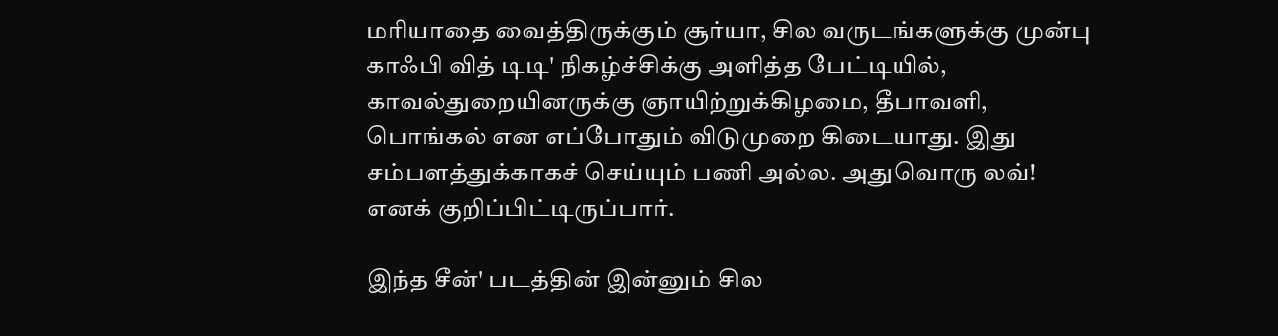மரியாதை வைத்திருக்கும் சூர்யா, சில வருடங்களுக்கு முன்பு காஃபி வித் டிடி' நிகழ்ச்சிக்கு அளித்த பேட்டியில், காவல்துறையினருக்கு ஞாயிற்றுக்கிழமை, தீபாவளி, பொங்கல் என எப்போதும் விடுமுறை கிடையாது. இது சம்பளத்துக்காகச் செய்யும் பணி அல்ல. அதுவொரு லவ்! எனக் குறிப்பிட்டிருப்பார்.

இந்த சீன்' படத்தின் இன்னும் சில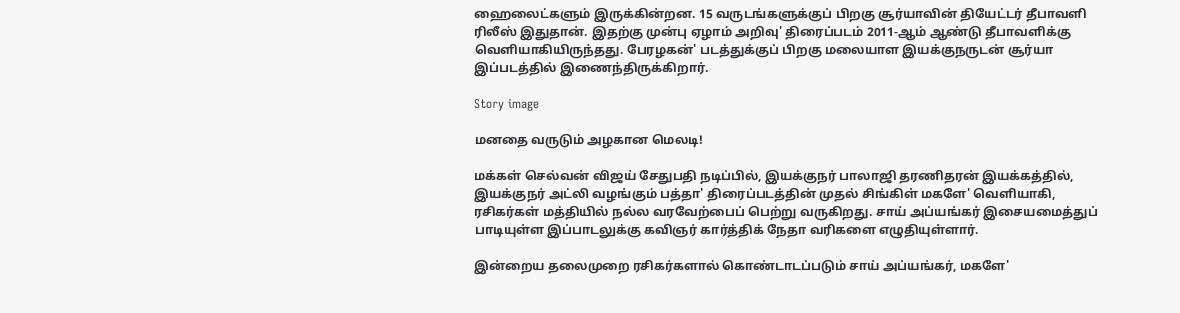ஹைலைட்களும் இருக்கின்றன. 15 வருடங்களுக்குப் பிறகு சூர்யாவின் தியேட்டர் தீபாவளி ரிலீஸ் இதுதான். இதற்கு முன்பு ஏழாம் அறிவு' திரைப்படம் 2011-ஆம் ஆண்டு தீபாவளிக்கு வெளியாகியிருந்தது. பேரழகன்' படத்துக்குப் பிறகு மலையாள இயக்குநருடன் சூர்யா இப்படத்தில் இணைந்திருக்கிறார்.

Story image

மனதை வருடும் அழகான மெலடி!

மக்கள் செல்வன் விஜய் சேதுபதி நடிப்பில், இயக்குநர் பாலாஜி தரணிதரன் இயக்கத்தில், இயக்குநர் அட்லி வழங்கும் பத்தா' திரைப்படத்தின் முதல் சிங்கிள் மகளே' வெளியாகி, ரசிகர்கள் மத்தியில் நல்ல வரவேற்பைப் பெற்று வருகிறது. சாய் அப்யங்கர் இசையமைத்துப் பாடியுள்ள இப்பாடலுக்கு கவிஞர் கார்த்திக் நேதா வரிகளை எழுதியுள்ளார்.

இன்றைய தலைமுறை ரசிகர்களால் கொண்டாடப்படும் சாய் அப்யங்கர், மகளே'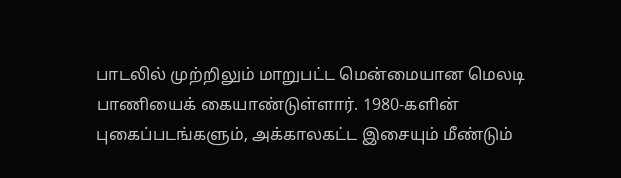பாடலில் முற்றிலும் மாறுபட்ட மென்மையான மெலடி பாணியைக் கையாண்டுள்ளார். 1980-களின் புகைப்படங்களும், அக்காலகட்ட இசையும் மீண்டும்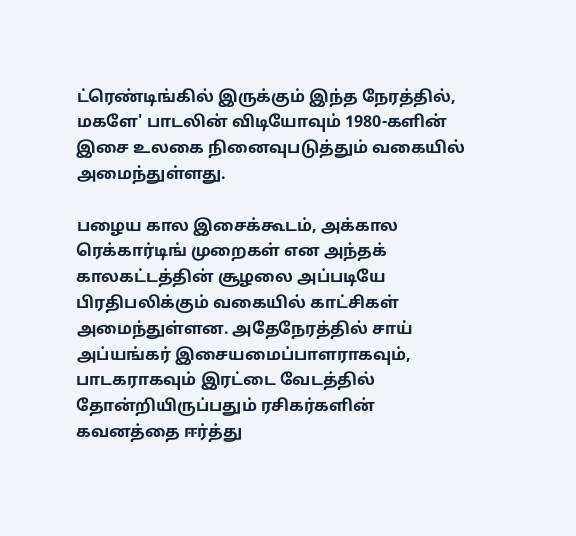ட்ரெண்டிங்கில் இருக்கும் இந்த நேரத்தில், மகளே' பாடலின் விடியோவும் 1980-களின் இசை உலகை நினைவுபடுத்தும் வகையில் அமைந்துள்ளது.

பழைய கால இசைக்கூடம், அக்கால ரெக்கார்டிங் முறைகள் என அந்தக் காலகட்டத்தின் சூழலை அப்படியே பிரதிபலிக்கும் வகையில் காட்சிகள் அமைந்துள்ளன. அதேநேரத்தில் சாய் அப்யங்கர் இசையமைப்பாளராகவும், பாடகராகவும் இரட்டை வேடத்தில் தோன்றியிருப்பதும் ரசிகர்களின் கவனத்தை ஈர்த்து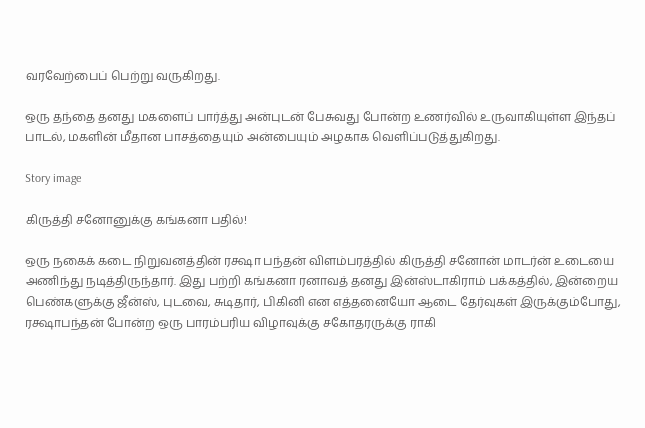வரவேற்பைப் பெற்று வருகிறது.

ஒரு தந்தை தனது மகளைப் பார்த்து அன்புடன் பேசுவது போன்ற உணர்வில் உருவாகியுள்ள இந்தப் பாடல், மகளின் மீதான பாசத்தையும் அன்பையும் அழகாக வெளிப்படுத்துகிறது.

Story image

கிருத்தி சனோனுக்கு கங்கனா பதில்!

ஒரு நகைக் கடை நிறுவனத்தின் ரக்ஷா பந்தன் விளம்பரத்தில் கிருத்தி சனோன் மாடர்ன் உடையை அணிந்து நடித்திருந்தார். இது பற்றி கங்கனா ரனாவத் தனது இன்ஸ்டாகிராம் பக்கத்தில், இன்றைய பெண்களுக்கு ஜீன்ஸ், புடவை, சுடிதார், பிகினி என எத்தனையோ ஆடை தேர்வுகள் இருக்கும்போது, ரக்ஷாபந்தன் போன்ற ஒரு பாரம்பரிய விழாவுக்கு சகோதரருக்கு ராகி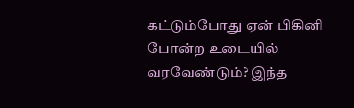கட்டும்போது ஏன் பிகினி போன்ற உடையில் வரவேண்டும்? இந்த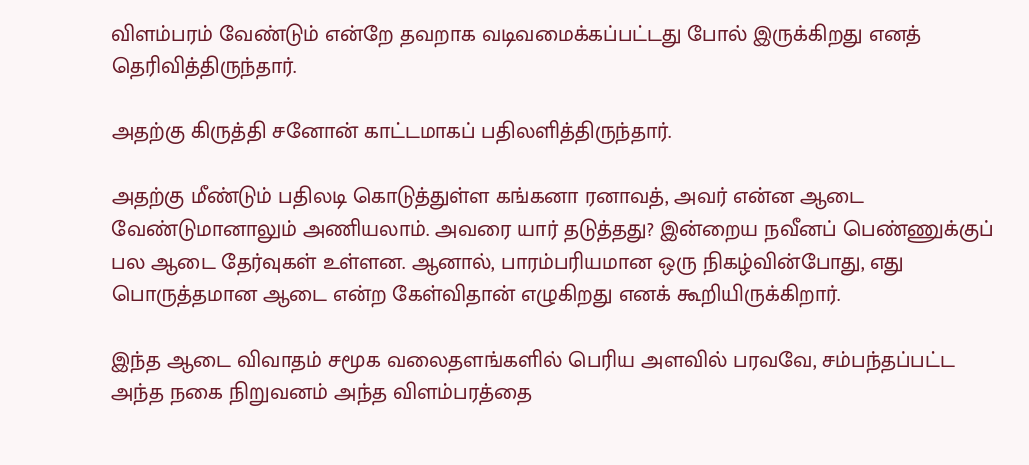விளம்பரம் வேண்டும் என்றே தவறாக வடிவமைக்கப்பட்டது போல் இருக்கிறது எனத் தெரிவித்திருந்தார்.

அதற்கு கிருத்தி சனோன் காட்டமாகப் பதிலளித்திருந்தார்.

அதற்கு மீண்டும் பதிலடி கொடுத்துள்ள கங்கனா ரனாவத், அவர் என்ன ஆடை வேண்டுமானாலும் அணியலாம். அவரை யார் தடுத்தது? இன்றைய நவீனப் பெண்ணுக்குப் பல ஆடை தேர்வுகள் உள்ளன. ஆனால், பாரம்பரியமான ஒரு நிகழ்வின்போது, எது பொருத்தமான ஆடை என்ற கேள்விதான் எழுகிறது எனக் கூறியிருக்கிறார்.

இந்த ஆடை விவாதம் சமூக வலைதளங்களில் பெரிய அளவில் பரவவே, சம்பந்தப்பட்ட அந்த நகை நிறுவனம் அந்த விளம்பரத்தை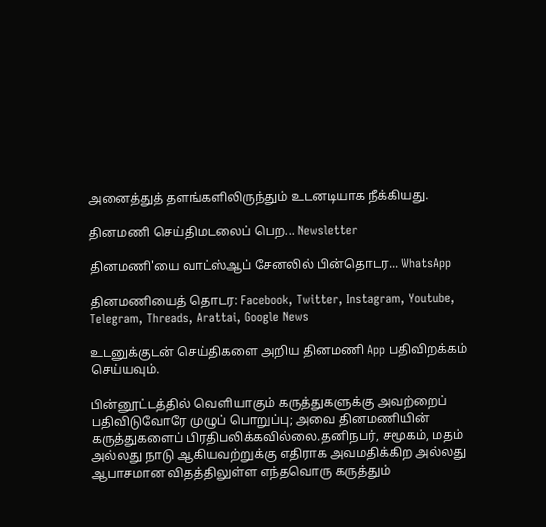அனைத்துத் தளங்களிலிருந்தும் உடனடியாக நீக்கியது.

தினமணி செய்திமடலைப் பெற... Newsletter

தினமணி'யை வாட்ஸ்ஆப் சேனலில் பின்தொடர... WhatsApp

தினமணியைத் தொடர: Facebook, Twitter, Instagram, Youtube, Telegram, Threads, Arattai, Google News

உடனுக்குடன் செய்திகளை அறிய தினமணி App பதிவிறக்கம் செய்யவும்.

பின்னூட்டத்தில் வெளியாகும் கருத்துகளுக்கு அவற்றைப் பதிவிடுவோரே முழுப் பொறுப்பு; அவை தினமணியின் கருத்துகளைப் பிரதிபலிக்கவில்லை.தனிநபர், சமூகம், மதம் அல்லது நாடு ஆகியவற்றுக்கு எதிராக அவமதிக்கிற அல்லது ஆபாசமான விதத்திலுள்ள எந்தவொரு கருத்தும்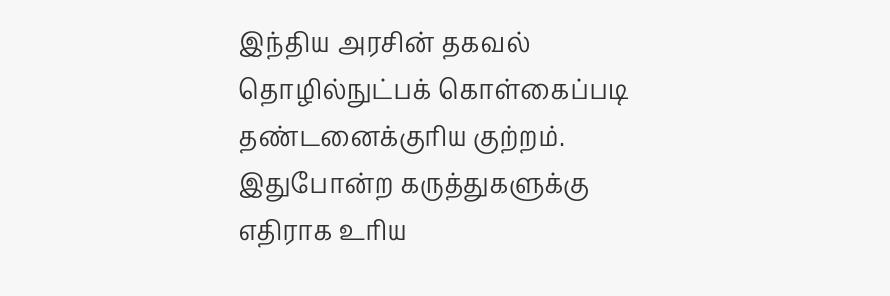இந்திய அரசின் தகவல் தொழில்நுட்பக் கொள்கைப்படி தண்டனைக்குரிய குற்றம். இதுபோன்ற கருத்துகளுக்கு எதிராக உரிய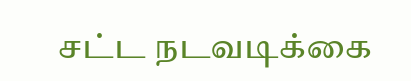சட்ட நடவடிக்கை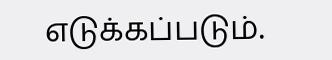எடுக்கப்படும்.